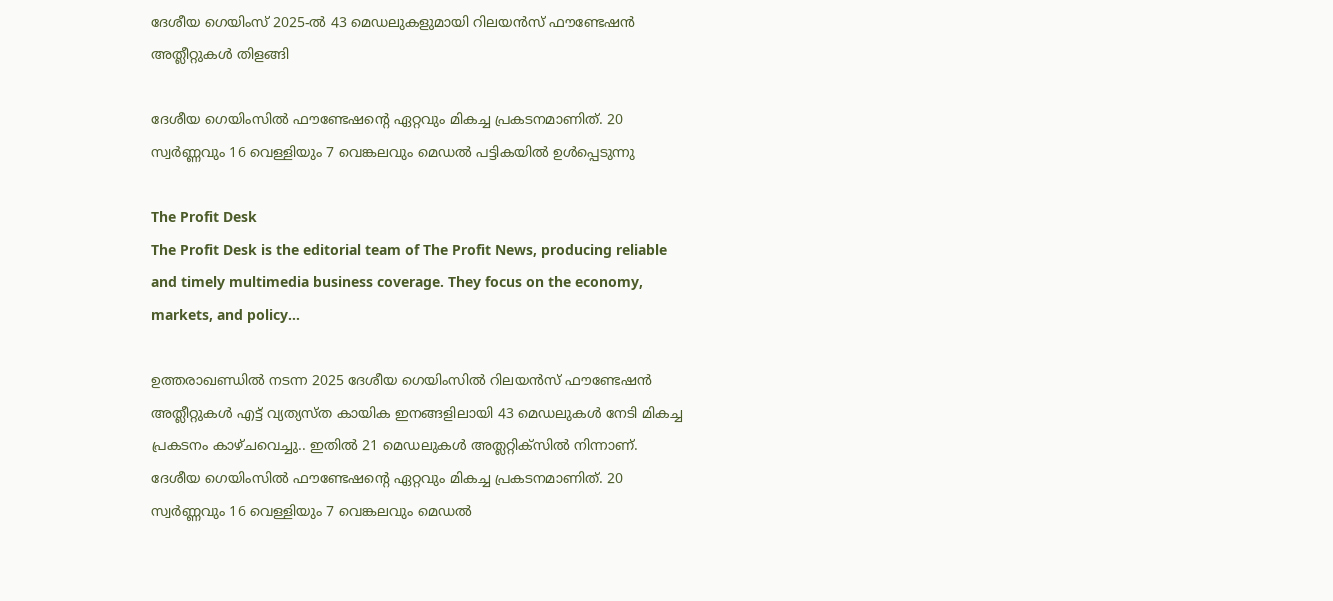ദേശീയ ഗെയിംസ് 2025-ല്‍ 43 മെഡലുകളുമായി റിലയന്‍സ് ഫൗണ്ടേഷന്‍ അത്ലീറ്റുകള്‍ തിളങ്ങി

ദേശീയ ഗെയിംസില്‍ ഫൗണ്ടേഷന്റെ ഏറ്റവും മികച്ച പ്രകടനമാണിത്. 20 സ്വര്‍ണ്ണവും 16 വെള്ളിയും 7 വെങ്കലവും മെഡല്‍ പട്ടികയില്‍ ഉള്‍പ്പെടുന്നു

The Profit Desk
The Profit Desk is the editorial team of The Profit News, producing reliable and timely multimedia business coverage. They focus on the economy, markets, and policy...

ഉത്തരാഖണ്ഡില്‍ നടന്ന 2025 ദേശീയ ഗെയിംസില്‍ റിലയന്‍സ് ഫൗണ്ടേഷന്‍ അത്ലീറ്റുകള്‍ എട്ട് വ്യത്യസ്ത കായിക ഇനങ്ങളിലായി 43 മെഡലുകള്‍ നേടി മികച്ച പ്രകടനം കാഴ്ചവെച്ചു.. ഇതില്‍ 21 മെഡലുകള്‍ അത്ലറ്റിക്‌സില്‍ നിന്നാണ്. ദേശീയ ഗെയിംസില്‍ ഫൗണ്ടേഷന്റെ ഏറ്റവും മികച്ച പ്രകടനമാണിത്. 20 സ്വര്‍ണ്ണവും 16 വെള്ളിയും 7 വെങ്കലവും മെഡല്‍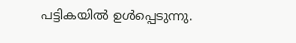പട്ടികയില്‍ ഉള്‍പ്പെടുന്നു.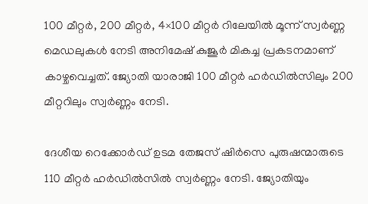100 മീറ്റര്‍, 200 മീറ്റര്‍, 4×100 മീറ്റര്‍ റിലേയില്‍ മൂന്ന് സ്വര്‍ണ്ണ മെഡലുകള്‍ നേടി അനിമേഷ് കുജൂര്‍ മികച്ച പ്രകടനമാണ് കാഴ്ചവെച്ചത്. ജ്യോതി യാരാജി 100 മീറ്റര്‍ ഹര്‍ഡില്‍സിലും 200 മീറ്ററിലും സ്വര്‍ണ്ണം നേടി.

ദേശീയ റെക്കോര്‍ഡ് ഉടമ തേജസ് ഷിര്‍സെ പുരുഷന്മാരുടെ 110 മീറ്റര്‍ ഹര്‍ഡില്‍സില്‍ സ്വര്‍ണ്ണം നേടി. ജ്യോതിയും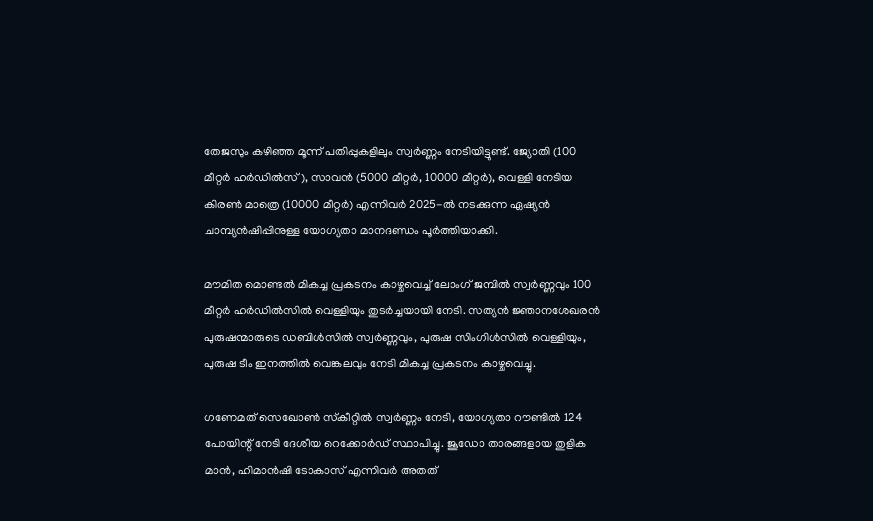തേജസും കഴിഞ്ഞ മൂന്ന് പതിപ്പുകളിലും സ്വര്‍ണ്ണം നേടിയിട്ടുണ്ട്. ജ്യോതി (100 മീറ്റര്‍ ഹര്‍ഡില്‍സ്), സാവന്‍ (5000 മീറ്റര്‍, 10000 മീറ്റര്‍), വെള്ളി നേടിയ കിരണ്‍ മാത്രെ (10000 മീറ്റര്‍) എന്നിവര്‍ 2025-ല്‍ നടക്കുന്ന ഏഷ്യന്‍ ചാമ്പ്യന്‍ഷിപ്പിനുള്ള യോഗ്യതാ മാനദണ്ഡം പൂര്‍ത്തിയാക്കി.

മൗമിത മൊണ്ടല്‍ മികച്ച പ്രകടനം കാഴ്ചവെച്ച് ലോംഗ് ജമ്പില്‍ സ്വര്‍ണ്ണവും 100 മീറ്റര്‍ ഹര്‍ഡില്‍സില്‍ വെള്ളിയും തുടര്‍ച്ചയായി നേടി. സത്യന്‍ ജ്ഞാനശേഖരന്‍ പുരുഷന്മാരുടെ ഡബിള്‍സില്‍ സ്വര്‍ണ്ണവും, പുരുഷ സിംഗിള്‍സില്‍ വെള്ളിയും, പുരുഷ ടീം ഇനത്തില്‍ വെങ്കലവും നേടി മികച്ച പ്രകടനം കാഴ്ചവെച്ചു.

ഗണേമത് സെഖോണ്‍ സ്‌കീറ്റില്‍ സ്വര്‍ണ്ണം നേടി, യോഗ്യതാ റൗണ്ടില്‍ 124 പോയിന്റ് നേടി ദേശീയ റെക്കോര്‍ഡ് സ്ഥാപിച്ചു. ജൂഡോ താരങ്ങളായ തുളിക മാന്‍, ഹിമാന്‍ഷി ടോകാസ് എന്നിവര്‍ അതത്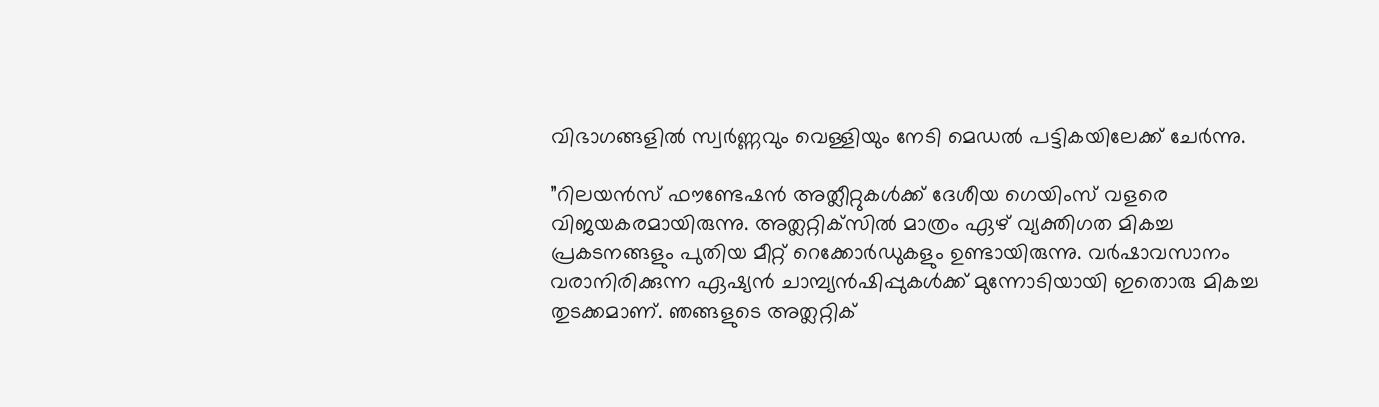വിഭാഗങ്ങളില്‍ സ്വര്‍ണ്ണവും വെള്ളിയും നേടി മെഡല്‍ പട്ടികയിലേക്ക് ചേര്‍ന്നു.

”റിലയന്‍സ് ഫൗണ്ടേഷന്‍ അത്ലീറ്റുകള്‍ക്ക് ദേശീയ ഗെയിംസ് വളരെ വിജയകരമായിരുന്നു. അത്ലറ്റിക്‌സില്‍ മാത്രം ഏഴ് വ്യക്തിഗത മികച്ച പ്രകടനങ്ങളും പുതിയ മീറ്റ് റെക്കോര്‍ഡുകളും ഉണ്ടായിരുന്നു. വര്‍ഷാവസാനം വരാനിരിക്കുന്ന ഏഷ്യന്‍ ചാമ്പ്യന്‍ഷിപ്പുകള്‍ക്ക് മുന്നോടിയായി ഇതൊരു മികച്ച തുടക്കമാണ്. ഞങ്ങളുടെ അത്ലറ്റിക്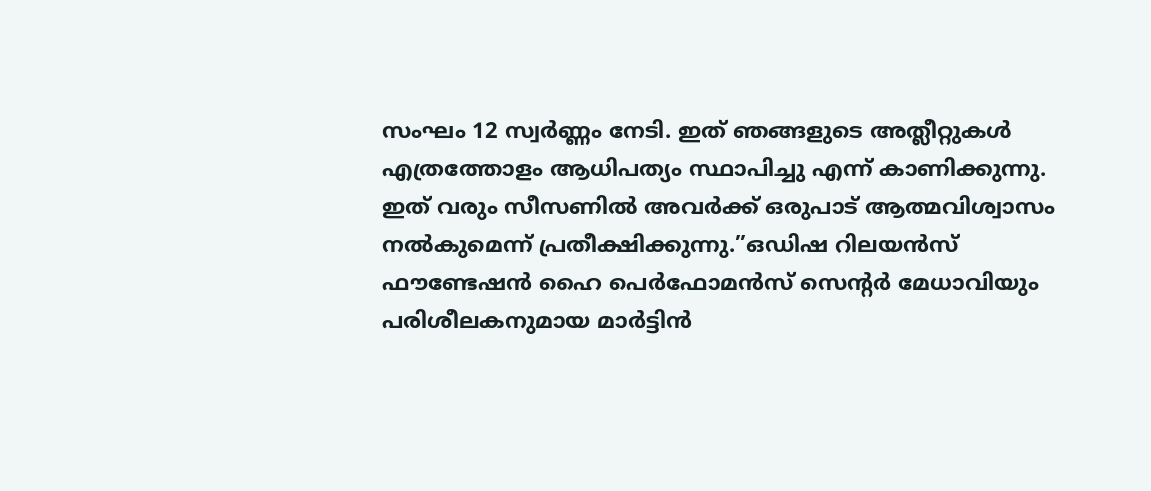സംഘം 12 സ്വര്‍ണ്ണം നേടി. ഇത് ഞങ്ങളുടെ അത്ലീറ്റുകള്‍ എത്രത്തോളം ആധിപത്യം സ്ഥാപിച്ചു എന്ന് കാണിക്കുന്നു. ഇത് വരും സീസണില്‍ അവര്‍ക്ക് ഒരുപാട് ആത്മവിശ്വാസം നല്‍കുമെന്ന് പ്രതീക്ഷിക്കുന്നു.”ഒഡിഷ റിലയന്‍സ് ഫൗണ്ടേഷന്‍ ഹൈ പെര്‍ഫോമന്‍സ് സെന്റര്‍ മേധാവിയും പരിശീലകനുമായ മാര്‍ട്ടിന്‍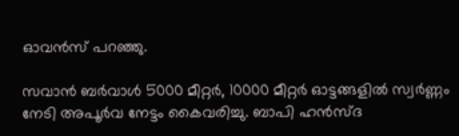ഓവന്‍സ് പറഞ്ഞു.

സവാന്‍ ബര്‍വാള്‍ 5000 മീറ്റര്‍, 10000 മീറ്റര്‍ ഓട്ടങ്ങളില്‍ സ്വര്‍ണ്ണം നേടി അപൂര്‍വ നേട്ടം കൈവരിച്ചു. ബാപി ഹന്‍സ്ദ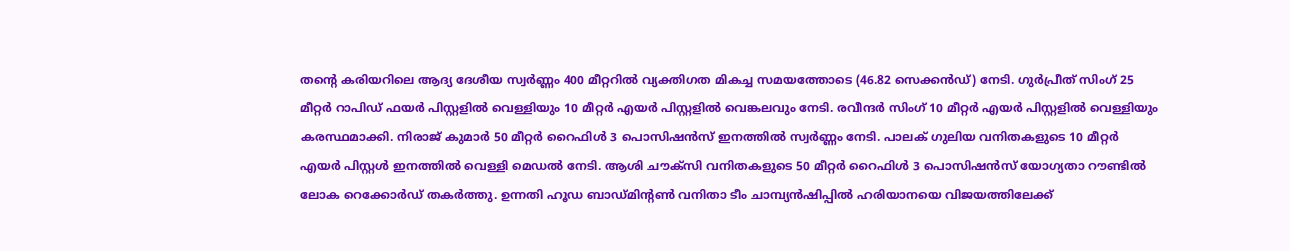തന്റെ കരിയറിലെ ആദ്യ ദേശീയ സ്വര്‍ണ്ണം 400 മീറ്ററില്‍ വ്യക്തിഗത മികച്ച സമയത്തോടെ (46.82 സെക്കന്‍ഡ്) നേടി. ഗുര്‍പ്രീത് സിംഗ് 25 മീറ്റര്‍ റാപിഡ് ഫയര്‍ പിസ്റ്റളില്‍ വെള്ളിയും 10 മീറ്റര്‍ എയര്‍ പിസ്റ്റളില്‍ വെങ്കലവും നേടി. രവീന്ദര്‍ സിംഗ് 10 മീറ്റര്‍ എയര്‍ പിസ്റ്റളില്‍ വെള്ളിയും കരസ്ഥമാക്കി. നിരാജ് കുമാര്‍ 50 മീറ്റര്‍ റൈഫിള്‍ 3 പൊസിഷന്‍സ് ഇനത്തില്‍ സ്വര്‍ണ്ണം നേടി. പാലക് ഗുലിയ വനിതകളുടെ 10 മീറ്റര്‍ എയര്‍ പിസ്റ്റള്‍ ഇനത്തില്‍ വെള്ളി മെഡല്‍ നേടി. ആശി ചൗക്‌സി വനിതകളുടെ 50 മീറ്റര്‍ റൈഫിള്‍ 3 പൊസിഷന്‍സ് യോഗ്യതാ റൗണ്ടില്‍ ലോക റെക്കോര്‍ഡ് തകര്‍ത്തു. ഉന്നതി ഹൂഡ ബാഡ്മിന്റണ്‍ വനിതാ ടീം ചാമ്പ്യന്‍ഷിപ്പില്‍ ഹരിയാനയെ വിജയത്തിലേക്ക്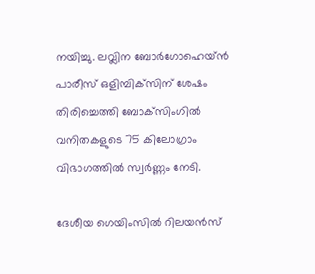നയിച്ചു. ലവ്ലിന ബോര്‍ഗോഹെയ്ന്‍ പാരീസ് ഒളിമ്പിക്‌സിന് ശേഷം തിരിച്ചെത്തി ബോക്‌സിംഗില്‍ വനിതകളുടെ 75 കിലോഗ്രാം വിഭാഗത്തില്‍ സ്വര്‍ണ്ണം നേടി.

ദേശീയ ഗെയിംസില്‍ റിലയന്‍സ്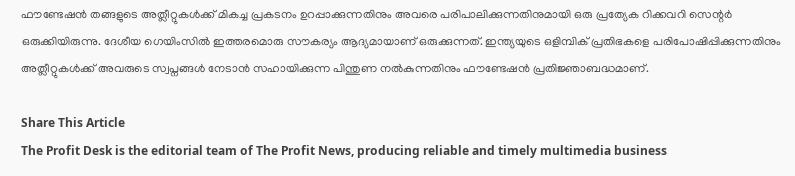ഫൗണ്ടേഷന്‍ തങ്ങളുടെ അത്ലീറ്റുകള്‍ക്ക് മികച്ച പ്രകടനം ഉറപ്പാക്കുന്നതിനും അവരെ പരിപാലിക്കുന്നതിനുമായി ഒരു പ്രത്യേക റിക്കവറി സെന്റര്‍ ഒരുക്കിയിരുന്നു. ദേശീയ ഗെയിംസില്‍ ഇത്തരമൊരു സൗകര്യം ആദ്യമായാണ് ഒരുക്കുന്നത്. ഇന്ത്യയുടെ ഒളിമ്പിക് പ്രതിഭകളെ പരിപോഷിപ്പിക്കുന്നതിനും അത്ലീറ്റുകള്‍ക്ക് അവരുടെ സ്വപ്നങ്ങള്‍ നേടാന്‍ സഹായിക്കുന്ന പിന്തുണ നല്‍കുന്നതിനും ഫൗണ്ടേഷന്‍ പ്രതിജ്ഞാബദ്ധമാണ്.

Share This Article
The Profit Desk is the editorial team of The Profit News, producing reliable and timely multimedia business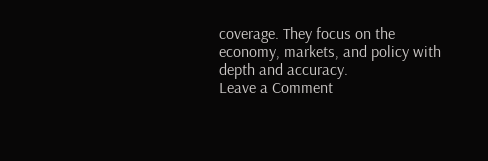coverage. They focus on the economy, markets, and policy with depth and accuracy.
Leave a Comment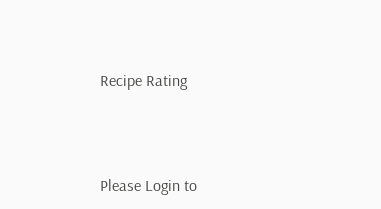Recipe Rating




Please Login to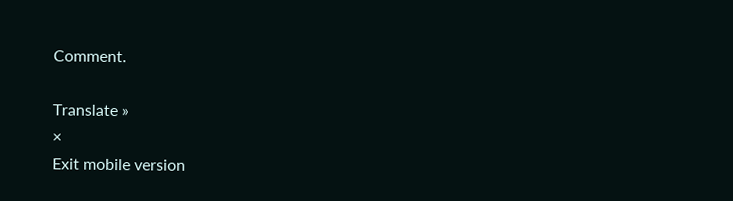Comment.

Translate »
×
Exit mobile version